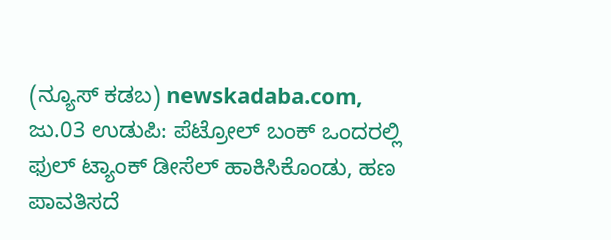(ನ್ಯೂಸ್ ಕಡಬ) newskadaba.com, ಜು.03 ಉಡುಪಿ: ಪೆಟ್ರೋಲ್ ಬಂಕ್ ಒಂದರಲ್ಲಿ ಫುಲ್ ಟ್ಯಾಂಕ್ ಡೀಸೆಲ್ ಹಾಕಿಸಿಕೊಂಡು, ಹಣ ಪಾವತಿಸದೆ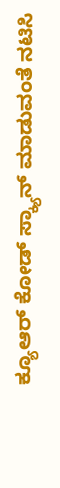ಕ್ಯೂಆರ್ ಕೋಡ್ ಸ್ಕ್ಯಾನ್ ಮಾಡುವಂತೆ ನಟಿಸಿ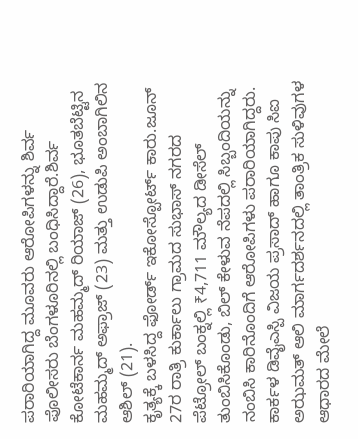ಪರಾರಿಯಾಗಿದ್ದ ಮೂವರು ಆರೋಪಿಗಳನ್ನು ಶಿರ್ವ ಪೊಲೀಸರು ಬೆಂಗಳೂರಿನಲ್ಲಿ ಬಂಧಿಸಿದ್ದಾರೆ.ಶಿರ್ವ ಕೋಟೆಕಾರ್ನ ಮಹಮ್ಮದ್ ರಿಯಾಜ್ (26), ಭೂತಬೆಟ್ಟಿನ ಮಹಮ್ಮದ್ ಅಫ್ರಾಜ್ (23) ಮತ್ತು ಉಡುಪಿ ಅಂಬಾಗಿಲಿನ ಆಶಿಲ್ (21).
ಕೃತ್ಯಕ್ಕೆ ಬಳಸಿದ್ದ ಫೋರ್ಡ್ ಇಕೋಸ್ಪೋರ್ಟ್ ಕಾರು.ಜೂನ್ 27ರ ರಾತ್ರಿ ಕುರ್ಕಾಲು ಗ್ರಾಮದ ಸುಭಾಸ್ ನಗರದ ಪೆಟ್ರೋಲ್ ಬಂಕ್ನಲ್ಲಿ ₹4,711 ಮೌಲ್ಯದ ಡೀಸೆಲ್ ತುಂಬಿಸಿಕೊಂಡು, ಬಿಲ್ ಕೇಳುವ ನೆಪದಲ್ಲಿ ಸಿಬ್ಬಂದಿಯನ್ನು ನಂಬಿಸಿ ಕಾರಿನೊಂದಿಗೆ ಆರೋಪಿಗಳು ಪರಾರಿಯಾಗಿದ್ದರು.
ಕಾರ್ಕಳ ಡಿವೈಎಸ್ಪಿ ವಿಜಯ ಪ್ರಸಾದ್ ಹಾಗೂ ಕಾಪು ಸಿಐ ಅಝಮತ್ ಆಲಿ ಮಾರ್ಗದರ್ಶನದಲ್ಲಿ ತಾಂತ್ರಿಕ ಸುಳಿವುಗಳ ಆಧಾರದ ಮೇಲೆ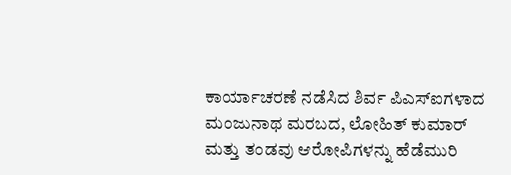ಕಾರ್ಯಾಚರಣೆ ನಡೆಸಿದ ಶಿರ್ವ ಪಿಎಸ್ಐಗಳಾದ ಮಂಜುನಾಥ ಮರಬದ, ಲೋಹಿತ್ ಕುಮಾರ್ ಮತ್ತು ತಂಡವು ಆರೋಪಿಗಳನ್ನು ಹೆಡೆಮುರಿ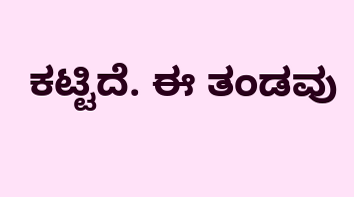ಕಟ್ಟಿದೆ. ಈ ತಂಡವು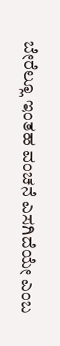ಬೇರೆಲ್ಲೂ ಇಂತಹ ವಂಚನೆ ಎಸಗಿದೆಯೇ ಎಂಬ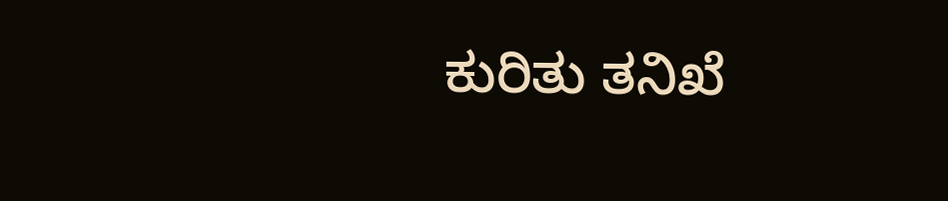ಕುರಿತು ತನಿಖೆ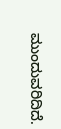ಮುಂದುವರಿದಿದೆ.